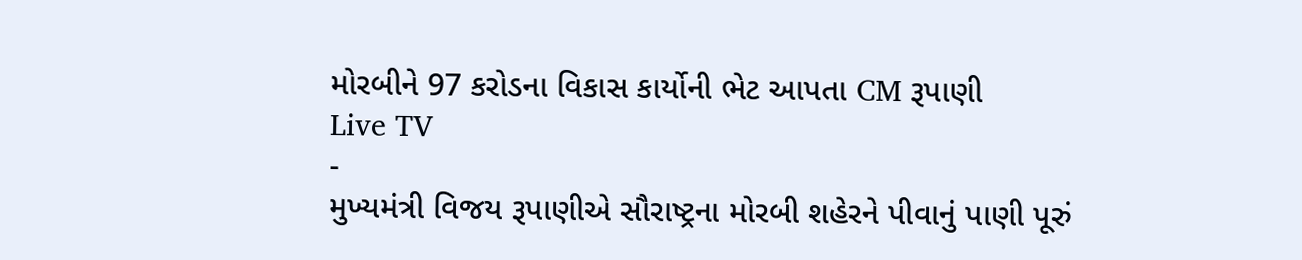મોરબીને 97 કરોડના વિકાસ કાર્યોની ભેટ આપતા CM રૂપાણી
Live TV
-
મુખ્યમંત્રી વિજય રૂપાણીએ સૌરાષ્ટ્રના મોરબી શહેરને પીવાનું પાણી પૂરું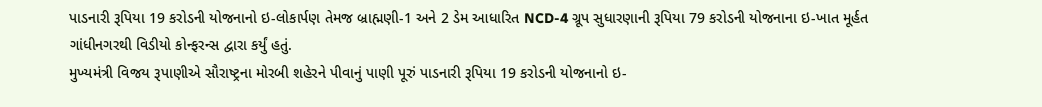પાડનારી રૂપિયા 19 કરોડની યોજનાનો ઇ-લોકાર્પણ તેમજ બ્રાહ્મણી-1 અને 2 ડેમ આધારિત NCD-4 ગ્રૂપ સુધારણાની રૂપિયા 79 કરોડની યોજનાના ઇ-ખાત મૂર્હત ગાંધીનગરથી વિડીયો કોન્ફરન્સ દ્વારા કર્યું હતું.
મુખ્યમંત્રી વિજય રૂપાણીએ સૌરાષ્ટ્રના મોરબી શહેરને પીવાનું પાણી પૂરું પાડનારી રૂપિયા 19 કરોડની યોજનાનો ઇ-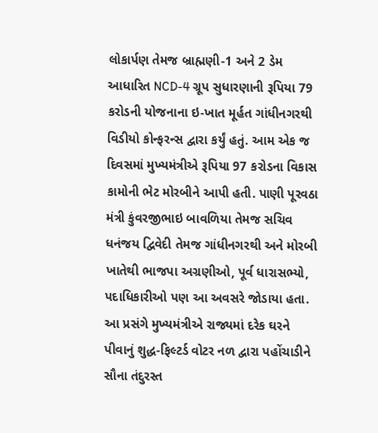લોકાર્પણ તેમજ બ્રાહ્મણી-1 અને 2 ડેમ આધારિત NCD-4 ગ્રૂપ સુધારણાની રૂપિયા 79 કરોડની યોજનાના ઇ-ખાત મૂર્હત ગાંધીનગરથી વિડીયો કોન્ફરન્સ દ્વારા કર્યું હતું. આમ એક જ દિવસમાં મુખ્યમંત્રીએ રૂપિયા 97 કરોડના વિકાસ કામોની ભેટ મોરબીને આપી હતી. પાણી પૂરવઠા મંત્રી કુંવરજીભાઇ બાવળિયા તેમજ સચિવ ધનંજય દ્વિવેદી તેમજ ગાંધીનગરથી અને મોરબી ખાતેથી ભાજપા અગ્રણીઓ, પૂર્વ ધારાસભ્યો, પદાધિકારીઓ પણ આ અવસરે જોડાયા હતા. આ પ્રસંગે મુખ્યમંત્રીએ રાજ્યમાં દરેક ઘરને પીવાનું શુદ્ધ-ફિલ્ટર્ડ વોટર નળ દ્વારા પહોંચાડીને સૌના તંદુરસ્ત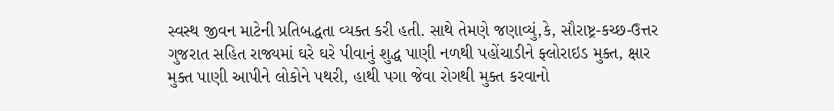સ્વસ્થ જીવન માટેની પ્રતિબદ્ધતા વ્યક્ત કરી હતી. સાથે તેમણે જણાવ્યું,કે, સૌરાષ્ટ્ર-કચ્છ-ઉત્તર ગુજરાત સહિત રાજ્યમાં ઘરે ઘરે પીવાનું શુદ્ધ પાણી નળથી પહોંચાડીને ફ્લોરાઇડ મુક્ત, ક્ષાર મુક્ત પાણી આપીને લોકોને પથરી, હાથી પગા જેવા રોગથી મુક્ત કરવાનો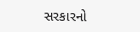સરકારનો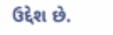ઉદ્દેશ છે.